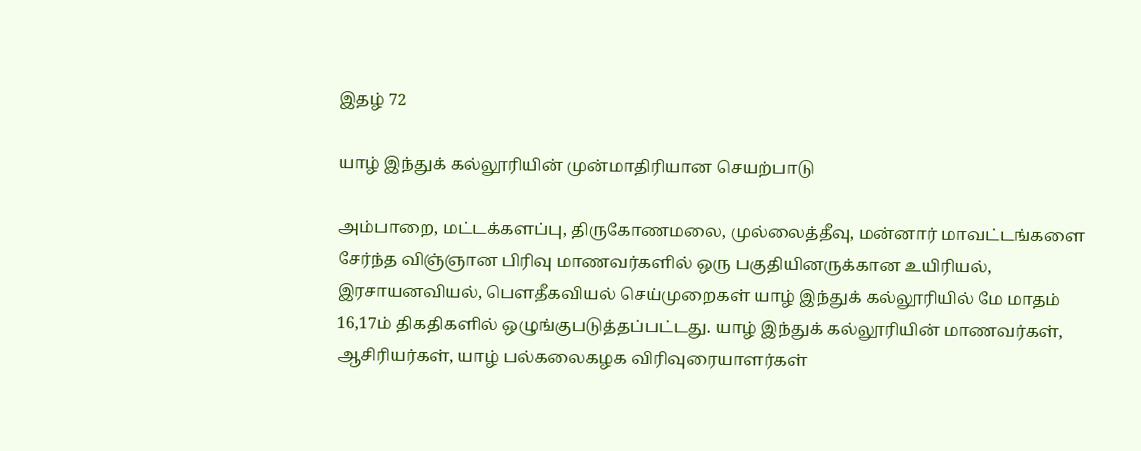இதழ் 72

யாழ் இந்துக் கல்லூரியின் முன்மாதிரியான செயற்பாடு

அம்பாறை, மட்டக்களப்பு, திருகோணமலை, முல்லைத்தீவு, மன்னார் மாவட்டங்களை சேர்ந்த விஞ்ஞான பிரிவு மாணவர்களில் ஒரு பகுதியினருக்கான உயிரியல், இரசாயனவியல், பெளதீகவியல் செய்முறைகள் யாழ் இந்துக் கல்லூரியில் மே மாதம் 16,17ம் திகதிகளில் ஒழுங்குபடுத்தப்பட்டது. யாழ் இந்துக் கல்லூரியின் மாணவர்கள், ஆசிரியர்கள், யாழ் பல்கலைகழக விரிவுரையாளர்கள்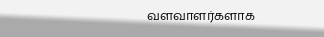வளவாளர்களாக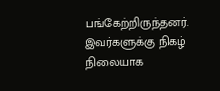பங்கேற்றிருந்தனர். இவர்களுக்கு நிகழ் நிலையாக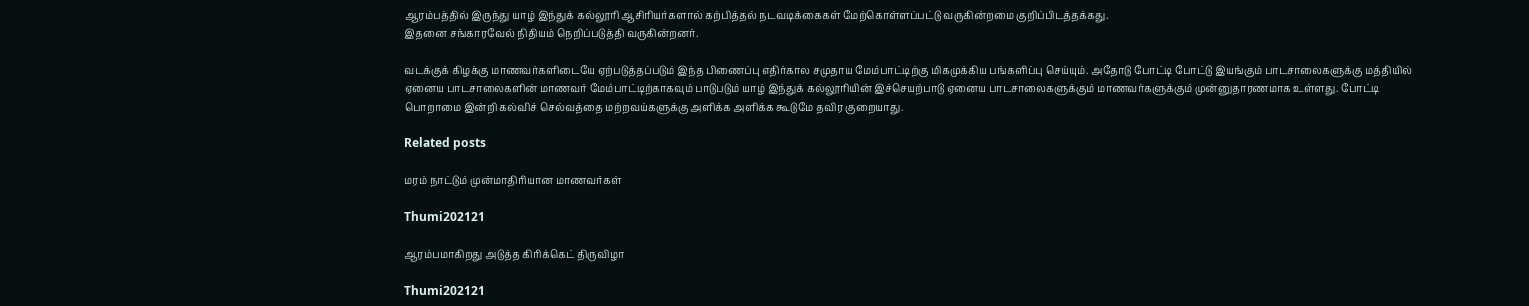ஆரம்பத்தில் இருந்து யாழ் இந்துக் கல்லூரி ஆசிரியர்களால் கற்பித்தல் நடவடிக்கைகள் மேற்கொள்ளப்பட்டு வருகின்றமை குறிப்பிடத்தக்கது.
இதனை சங்காரவேல் நிதியம் நெறிப்படுத்தி வருகின்றனர்.

வடக்குக் கிழக்கு மாணவர்களிடையே ஏற்படுத்தப்படும் இந்த பிணைப்பு எதிர்கால சமுதாய மேம்பாட்டிற்கு மிகமுக்கிய பங்களிப்பு செய்யும். அதோடு போட்டி போட்டு இயங்கும் பாடசாலைகளுக்கு மத்தியில் ஏனைய பாடசாலைகளின் மாணவர் மேம்பாட்டிற்காகவும் பாடுபடும் யாழ் இந்துக் கல்லூரியின் இச்செயற்பாடு ஏனைய பாடசாலைகளுக்கும் மாணவர்களுக்கும் முன்னுதாரணமாக உள்ளது. போட்டி பொறாமை இன்றி கல்விச் செல்வத்தை மற்றவய்களுக்கு அளிக்க அளிக்க கூடுமே தவிர குறையாது.

Related posts

மரம் நாட்டும் முன்மாதிரியான மாணவர்கள்

Thumi202121

ஆரம்பமாகிறது அடுத்த கிரிக்கெட் திருவிழா

Thumi202121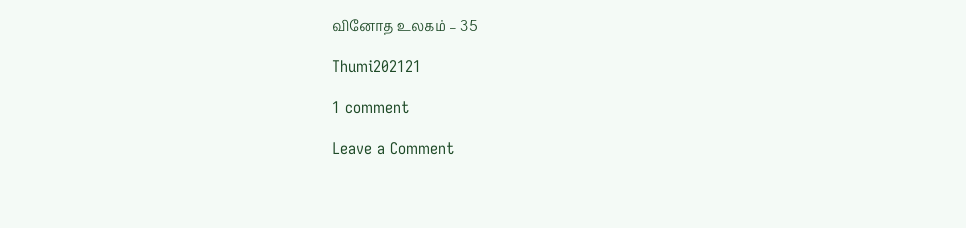வினோத உலகம் – 35

Thumi202121

1 comment

Leave a Comment